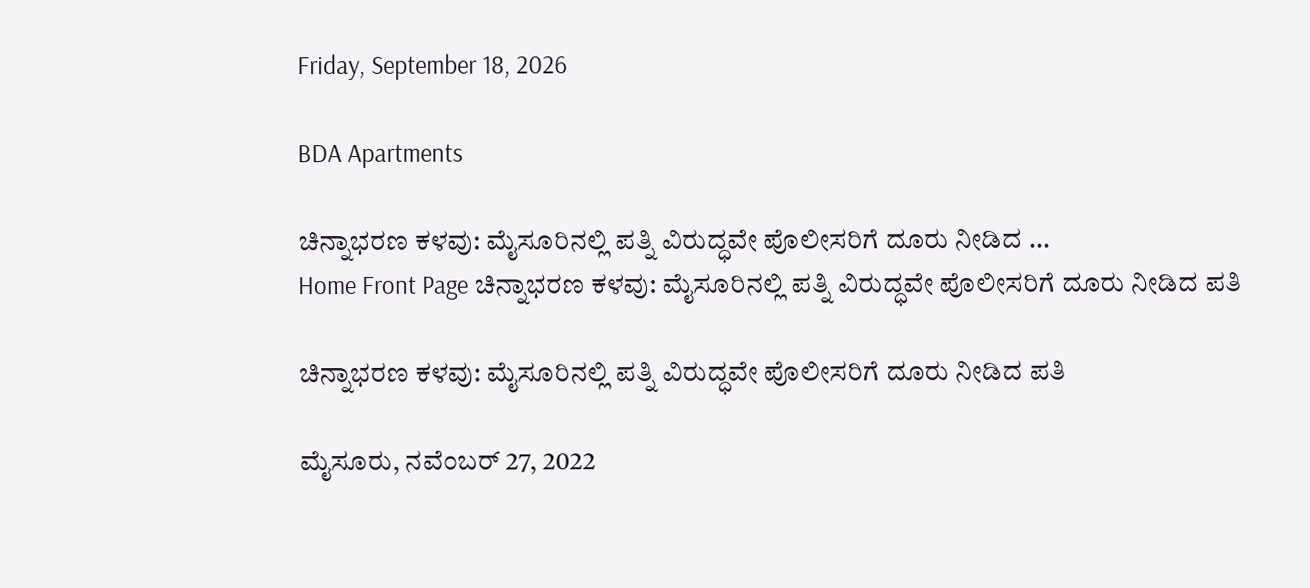Friday, September 18, 2026

BDA Apartments

ಚಿನ್ನಾಭರಣ ಕಳವು: ಮೈಸೂರಿನಲ್ಲಿ ಪತ್ನಿ ವಿರುದ್ಧವೇ ಪೊಲೀಸರಿಗೆ ದೂರು ನೀಡಿದ ...
Home Front Page ಚಿನ್ನಾಭರಣ ಕಳವು: ಮೈಸೂರಿನಲ್ಲಿ ಪತ್ನಿ ವಿರುದ್ಧವೇ ಪೊಲೀಸರಿಗೆ ದೂರು ನೀಡಿದ ಪತಿ

ಚಿನ್ನಾಭರಣ ಕಳವು: ಮೈಸೂರಿನಲ್ಲಿ ಪತ್ನಿ ವಿರುದ್ಧವೇ ಪೊಲೀಸರಿಗೆ ದೂರು ನೀಡಿದ ಪತಿ

ಮೈಸೂರು, ನವೆಂಬರ್ 27, 2022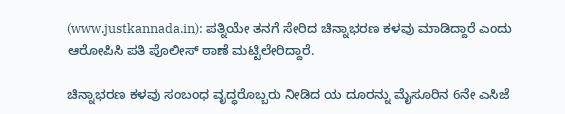(www.justkannada.in): ಪತ್ನಿಯೇ ತನಗೆ ಸೇರಿದ ಚಿನ್ನಾಭರಣ ಕಳವು ಮಾಡಿದ್ದಾರೆ ಎಂದು ಆರೋಪಿಸಿ ಪತಿ ಪೊಲೀಸ್ ಠಾಣೆ ಮಟ್ಟಿಲೇರಿದ್ದಾರೆ.

ಚಿನ್ನಾಭರಣ ಕಳವು ಸಂಬಂಧ ವೃದ್ಧರೊಬ್ಬರು ನೀಡಿದ ಯ ದೂರನ್ನು ಮೈಸೂರಿನ 6ನೇ ಎಸಿಜೆ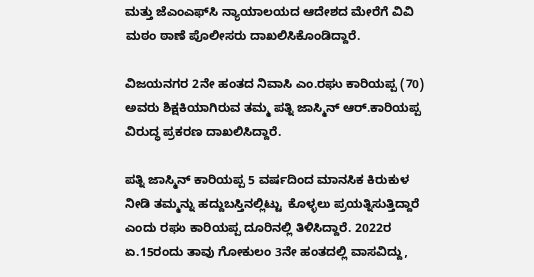ಮತ್ತು ಜೆಎಂಎಫ್‌ಸಿ ನ್ಯಾಯಾಲಯದ ಆದೇಶದ ಮೇರೆಗೆ ವಿವಿ ಮಠಂ ಠಾಣೆ ಪೊಲೀಸರು ದಾಖಲಿಸಿಕೊಂಡಿದ್ದಾರೆ.

ವಿಜಯನಗರ 2ನೇ ಹಂತದ ನಿವಾಸಿ ಎಂ.ರಘು ಕಾರಿಯಪ್ಪ (70) ಅವರು ಶಿಕ್ಷಕಿಯಾಗಿರುವ ತಮ್ಮ ಪತ್ನಿ ಜಾಸ್ಮಿನ್ ಆರ್.ಕಾರಿಯಪ್ಪ ವಿರುದ್ಧ ಪ್ರಕರಣ ದಾಖಲಿಸಿದ್ದಾರೆ.

ಪತ್ನಿ ಜಾಸ್ಮಿನ್ ಕಾರಿಯಪ್ಪ 5 ವರ್ಷದಿಂದ ಮಾನಸಿಕ ಕಿರುಕುಳ ನೀಡಿ ತಮ್ಮನ್ನು ಹದ್ದುಬಸ್ತಿನಲ್ಲಿಟ್ಟು  ಕೊಳ್ಳಲು ಪ್ರಯತ್ನಿಸುತ್ತಿದ್ದಾರೆ ಎಂದು ರಘು ಕಾರಿಯಪ್ಪ ದೂರಿನಲ್ಲಿ ತಿಳಿಸಿದ್ದಾರೆ. 2022ರ ಏ.15ರಂದು ತಾವು ಗೋಕುಲಂ 3ನೇ ಹಂತದಲ್ಲಿ ವಾಸವಿದ್ದು,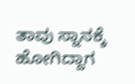ತಾವು ಸ್ನಾನಕ್ಕೆ ಹೋಗಿದ್ದಾಗ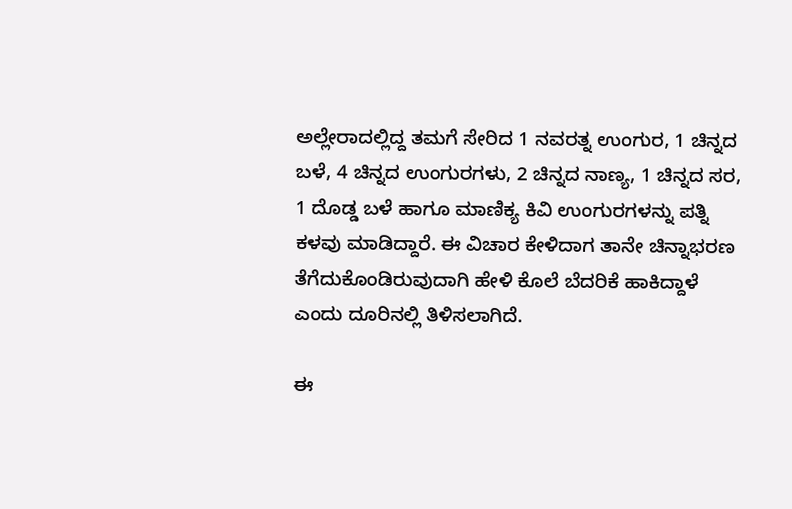ಅಲ್ಲೇರಾದಲ್ಲಿದ್ದ ತಮಗೆ ಸೇರಿದ 1 ನವರತ್ನ ಉಂಗುರ, 1 ಚಿನ್ನದ ಬಳೆ, 4 ಚಿನ್ನದ ಉಂಗುರಗಳು, 2 ಚಿನ್ನದ ನಾಣ್ಯ, 1 ಚಿನ್ನದ ಸರ, 1 ದೊಡ್ಡ ಬಳೆ ಹಾಗೂ ಮಾಣಿಕ್ಯ ಕಿವಿ ಉಂಗುರಗಳನ್ನು ಪತ್ನಿ ಕಳವು ಮಾಡಿದ್ದಾರೆ. ಈ ವಿಚಾರ ಕೇಳಿದಾಗ ತಾನೇ ಚಿನ್ನಾಭರಣ ತೆಗೆದುಕೊಂಡಿರುವುದಾಗಿ ಹೇಳಿ ಕೊಲೆ ಬೆದರಿಕೆ ಹಾಕಿದ್ದಾಳೆ ಎಂದು ದೂರಿನಲ್ಲಿ ತಿಳಿಸಲಾಗಿದೆ.

ಈ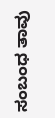ಸಂಬಂಧ ತಾವು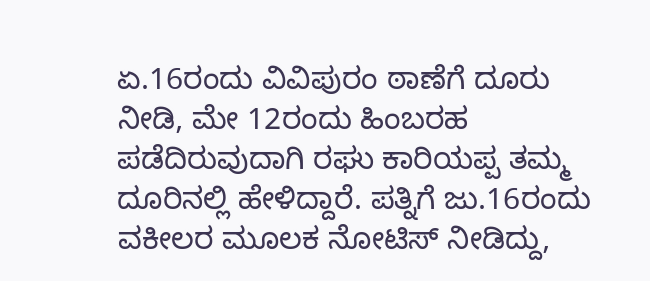ಏ.16ರಂದು ವಿವಿಪುರಂ ಠಾಣೆಗೆ ದೂರು ನೀಡಿ, ಮೇ 12ರಂದು ಹಿಂಬರಹ ಪಡೆದಿರುವುದಾಗಿ ರಘು ಕಾರಿಯಪ್ಪ ತಮ್ಮ ದೂರಿನಲ್ಲಿ ಹೇಳಿದ್ದಾರೆ. ಪತ್ನಿಗೆ ಜು.16ರಂದು ವಕೀಲರ ಮೂಲಕ ನೋಟಿಸ್‌ ನೀಡಿದ್ದು,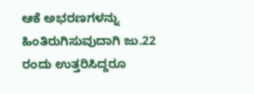ಆಕೆ ಅಭರಣಗಳನ್ನು ಹಿಂತಿರುಗಿಸುವುದಾಗಿ ಜು.22 ರಂದು ಉತ್ತರಿಸಿದ್ದರೂ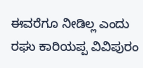ಈವರೆಗೂ ನೀಡಿಲ್ಲ ಎಂದು ರಘು ಕಾರಿಯಪ್ಪ ವಿವಿಪುರಂ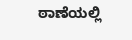ಠಾಣೆಯಲ್ಲಿ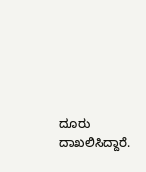ದೂರು ದಾಖಲಿಸಿದ್ದಾರೆ.